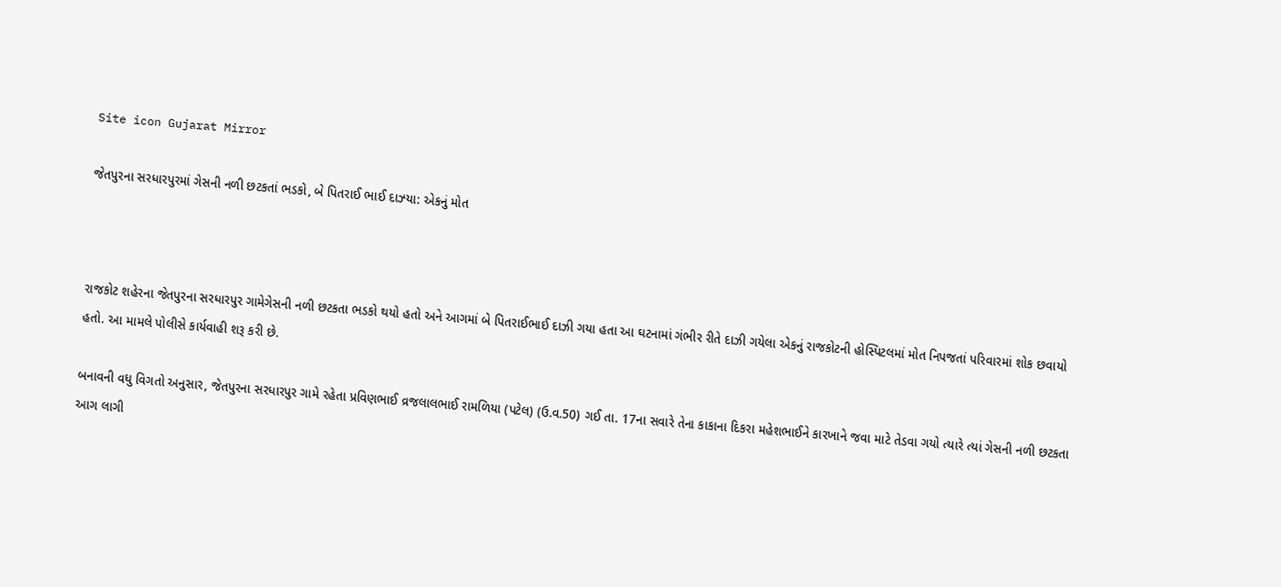Site icon Gujarat Mirror

જેતપુરના સરધારપુરમાં ગેસની નળી છટકતાં ભડકો, બે પિતરાઈ ભાઈ દાઝ્યા: એકનું મોત



રાજકોટ શહેરના જેતપુરના સરધારપુર ગામેગેસની નળી છટકતા ભડકો થયો હતો અને આગમાં બે પિતરાઈભાઈ દાઝી ગયા હતા આ ઘટનામાં ગંભીર રીતે દાઝી ગયેલા એકનું રાજકોટની હોસ્પિટલમાં મોત નિપજતાં પરિવારમાં શોક છવાયો હતો. આ મામલે પોલીસે કાર્યવાહી શરૂ કરી છે.

બનાવની વધુ વિગતો અનુસાર, જેતપુરના સરધારપુર ગામે રહેતા પ્રવિણભાઈ વ્રજલાલભાઈ રામળિયા (પટેલ) (ઉ.વ.50) ગઈ તા. 17ના સવારે તેના કાકાના દિકરા મહેશભાઈને કારખાને જવા માટે તેડવા ગયો ત્યારે ત્યાં ગેસની નળી છટકતા આગ લાગી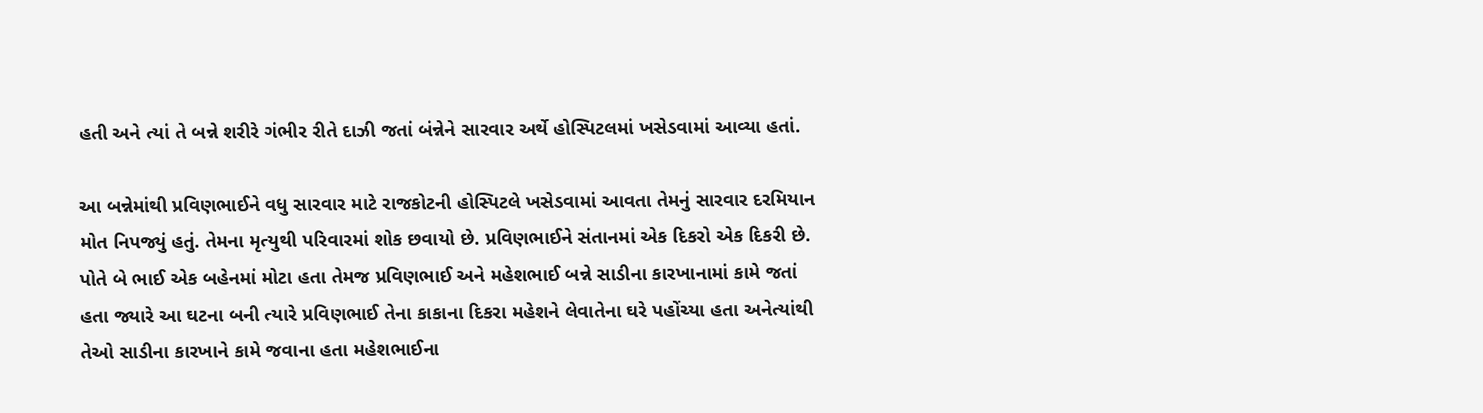હતી અને ત્યાં તે બન્ને શરીરે ગંભીર રીતે દાઝી જતાં બંન્નેને સારવાર અર્થે હોસ્પિટલમાં ખસેડવામાં આવ્યા હતાં.

આ બન્નેમાંથી પ્રવિણભાઈને વધુ સારવાર માટે રાજકોટની હોસ્પિટલે ખસેડવામાં આવતા તેમનું સારવાર દરમિયાન મોત નિપજ્યું હતું. તેમના મૃત્યુથી પરિવારમાં શોક છવાયો છે. પ્રવિણભાઈને સંતાનમાં એક દિકરો એક દિકરી છે. પોતે બે ભાઈ એક બહેનમાં મોટા હતા તેમજ પ્રવિણભાઈ અને મહેશભાઈ બન્ને સાડીના કારખાનામાં કામે જતાં હતા જ્યારે આ ઘટના બની ત્યારે પ્રવિણભાઈ તેના કાકાના દિકરા મહેશને લેવાતેના ઘરે પહોંચ્યા હતા અનેત્યાંથી તેઓ સાડીના કારખાને કામે જવાના હતા મહેશભાઈના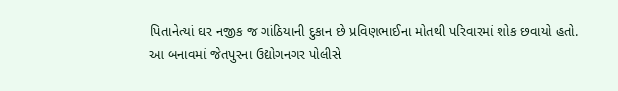પિતાનેત્યાં ઘર નજીક જ ગાંઠિયાની દુકાન છે પ્રવિણભાઈના મોતથી પરિવારમાં શોક છવાયો હતો. આ બનાવમાં જેતપુરના ઉદ્યોગનગર પોલીસે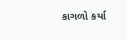કાગળો કર્યા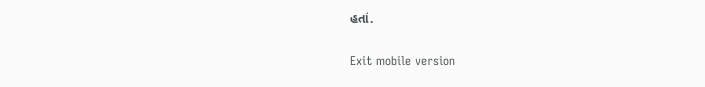હતાં.

Exit mobile version